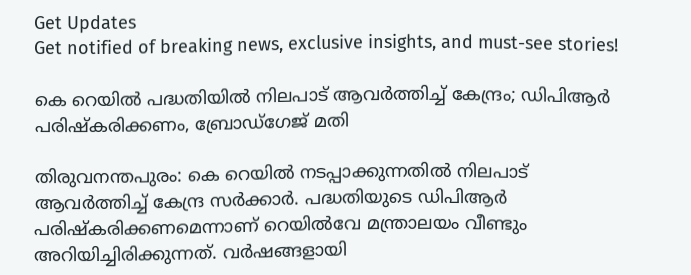Get Updates
Get notified of breaking news, exclusive insights, and must-see stories!

കെ റെയിൽ പദ്ധതിയിൽ നിലപാട് ആവർത്തിച്ച് കേന്ദ്രം; ഡിപിആർ പരിഷ്‌കരിക്കണം, ബ്രോഡ്‌ഗേജ് മതി

തിരുവനന്തപുരം: കെ റെയിൽ നടപ്പാക്കുന്നതിൽ നിലപാട് ആവർത്തിച്ച് കേന്ദ്ര സർക്കാർ. പദ്ധതിയുടെ ഡിപിആർ പരിഷ്‌കരിക്കണമെന്നാണ് റെയിൽവേ മന്ത്രാലയം വീണ്ടും അറിയിച്ചിരിക്കുന്നത്. വർഷങ്ങളായി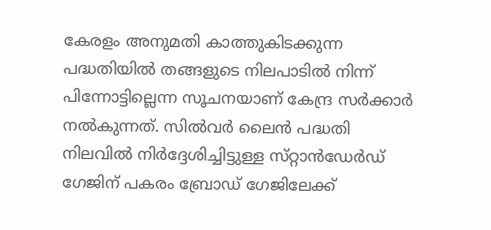കേരളം അനുമതി കാത്തുകിടക്കുന്ന പദ്ധതിയിൽ തങ്ങളുടെ നിലപാടിൽ നിന്ന് പിന്നോട്ടില്ലെന്ന സൂചനയാണ് കേന്ദ്ര സർക്കാർ നൽകുന്നത്. സിൽവർ ലൈൻ പദ്ധതി നിലവിൽ നിർദ്ദേശിച്ചിട്ടുള്ള സ്‌റ്റാൻഡേർഡ് ഗേജിന് പകരം ബ്രോഡ് ഗേജിലേക്ക്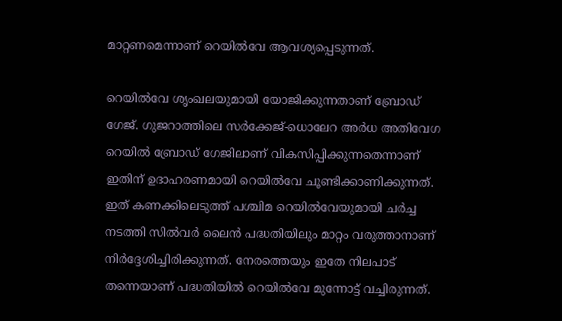മാറ്റണമെന്നാണ് റെയിൽവേ ആവശ്യപ്പെടുന്നത്.

റെയിൽവേ ശൃംഖലയുമായി യോജിക്കുന്നതാണ് ബ്രോഡ് ഗേജ്. ഗുജറാത്തിലെ സർക്കേജ്-ധൊലേറ അർധ അതിവേഗ റെയിൽ ബ്രോഡ് ഗേജിലാണ് വികസിപ്പിക്കുന്നതെന്നാണ് ഇതിന് ഉദാഹരണമായി റെയിൽവേ ചൂണ്ടിക്കാണിക്കുന്നത്. ഇത് കണക്കിലെടുത്ത് പശ്ചിമ റെയിൽവേയുമായി ചർച്ച നടത്തി സിൽവർ ലൈൻ പദ്ധതിയിലും മാറ്റം വരുത്താനാണ് നിർദ്ദേശിച്ചിരിക്കുന്നത്. നേരത്തെയും ഇതേ നിലപാട് തന്നെയാണ് പദ്ധതിയിൽ റെയിൽവേ മുന്നോട്ട് വച്ചിരുന്നത്.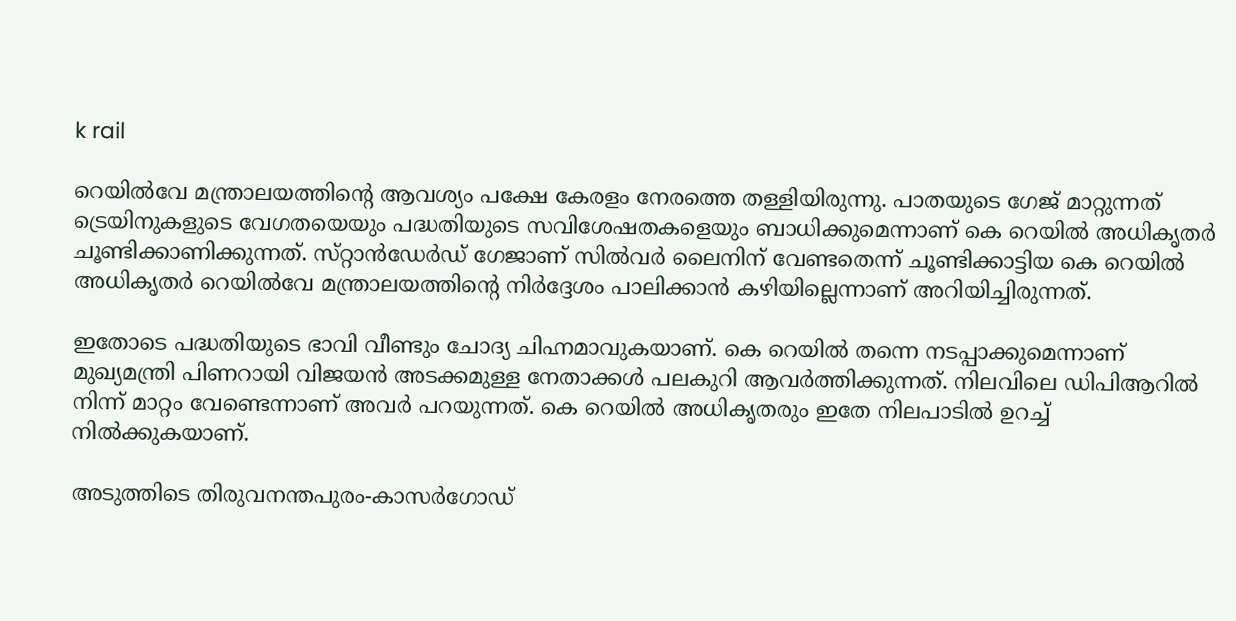k rail

റെയിൽവേ മന്ത്രാലയത്തിന്റെ ആവശ്യം പക്ഷേ കേരളം നേരത്തെ തള്ളിയിരുന്നു. പാതയുടെ ഗേജ് മാറ്റുന്നത് ട്രെയിനുകളുടെ വേഗതയെയും പദ്ധതിയുടെ സവിശേഷതകളെയും ബാധിക്കുമെന്നാണ് കെ റെയിൽ അധികൃതർ ചൂണ്ടിക്കാണിക്കുന്നത്. സ്‌റ്റാൻഡേർഡ് ഗേജാണ് സിൽവർ ലൈനിന് വേണ്ടതെന്ന് ചൂണ്ടിക്കാട്ടിയ കെ റെയിൽ അധികൃതർ റെയിൽവേ മന്ത്രാലയത്തിന്റെ നിർദ്ദേശം പാലിക്കാൻ കഴിയില്ലെന്നാണ് അറിയിച്ചിരുന്നത്.

ഇതോടെ പദ്ധതിയുടെ ഭാവി വീണ്ടും ചോദ്യ ചിഹ്നമാവുകയാണ്. കെ റെയിൽ തന്നെ നടപ്പാക്കുമെന്നാണ് മുഖ്യമന്ത്രി പിണറായി വിജയൻ അടക്കമുള്ള നേതാക്കൾ പലകുറി ആവർത്തിക്കുന്നത്. നിലവിലെ ഡിപിആറിൽ നിന്ന് മാറ്റം വേണ്ടെന്നാണ് അവർ പറയുന്നത്. കെ റെയിൽ അധികൃതരും ഇതേ നിലപാടിൽ ഉറച്ച് നിൽക്കുകയാണ്.

അടുത്തിടെ തിരുവനന്തപുരം-കാസർഗോഡ്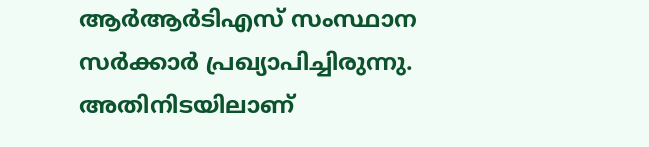ആർആർടിഎസ് സംസ്ഥാന സർക്കാർ പ്രഖ്യാപിച്ചിരുന്നു. അതിനിടയിലാണ്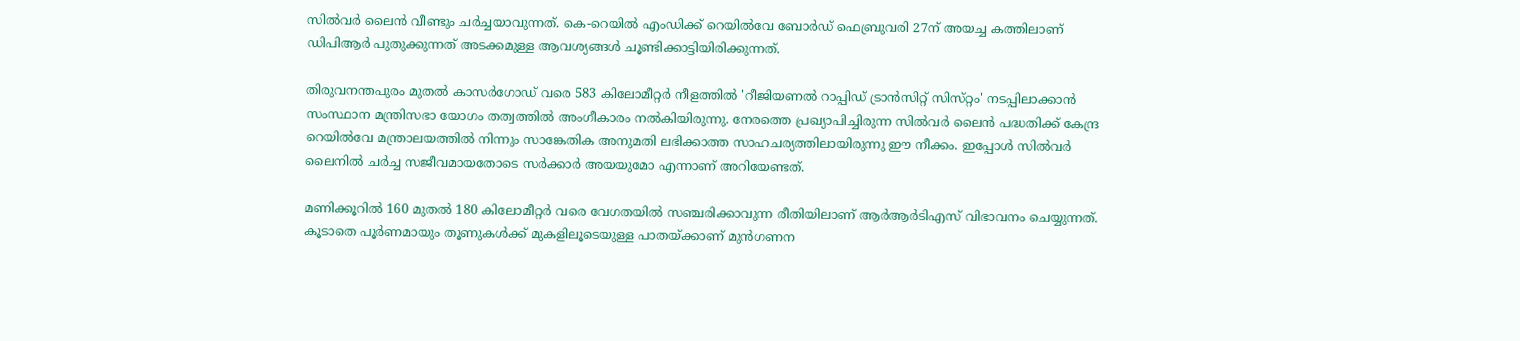സിൽവർ ലൈൻ വീണ്ടും ചർച്ചയാവുന്നത്. കെ-റെയിൽ എംഡിക്ക് റെയിൽവേ ബോർഡ് ഫെബ്രുവരി 27ന് അയച്ച കത്തിലാണ് ഡിപിആർ പുതുക്കുന്നത് അടക്കമുള്ള ആവശ്യങ്ങൾ ചൂണ്ടിക്കാട്ടിയിരിക്കുന്നത്.

തിരുവനന്തപുരം മുതൽ കാസർഗോഡ് വരെ 583 കിലോമീറ്റർ നീളത്തിൽ 'റീജിയണൽ റാപ്പിഡ് ട്രാൻസിറ്റ് സിസ്‌റ്റം' നടപ്പിലാക്കാൻ സംസ്ഥാന മന്ത്രിസഭാ യോഗം തത്വത്തിൽ അംഗീകാരം നൽകിയിരുന്നു. നേരത്തെ പ്രഖ്യാപിച്ചിരുന്ന സിൽവർ ലൈൻ പദ്ധതിക്ക് കേന്ദ്ര റെയിൽവേ മന്ത്രാലയത്തിൽ നിന്നും സാങ്കേതിക അനുമതി ലഭിക്കാത്ത സാഹചര്യത്തിലായിരുന്നു ഈ നീക്കം. ഇപ്പോൾ സിൽവർ ലൈനിൽ ചർച്ച സജീവമായതോടെ സർക്കാർ അയയുമോ എന്നാണ് അറിയേണ്ടത്.

മണിക്കൂറിൽ 160 മുതൽ 180 കിലോമീറ്റർ വരെ വേഗതയിൽ സഞ്ചരിക്കാവുന്ന രീതിയിലാണ് ആർആർടിഎസ് വിഭാവനം ചെയ്യുന്നത്. കൂടാതെ പൂർണമായും തൂണുകൾക്ക് മുകളിലൂടെയുള്ള പാതയ്ക്കാണ് മുൻഗണന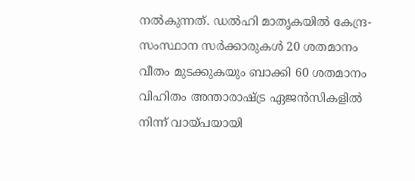നൽകുന്നത്. ഡൽഹി മാതൃകയിൽ കേന്ദ്ര-സംസ്ഥാന സർക്കാരുകൾ 20 ശതമാനം വീതം മുടക്കുകയും ബാക്കി 60 ശതമാനം വിഹിതം അന്താരാഷ്ട്ര ഏജൻസികളിൽ നിന്ന് വായ്‌പയായി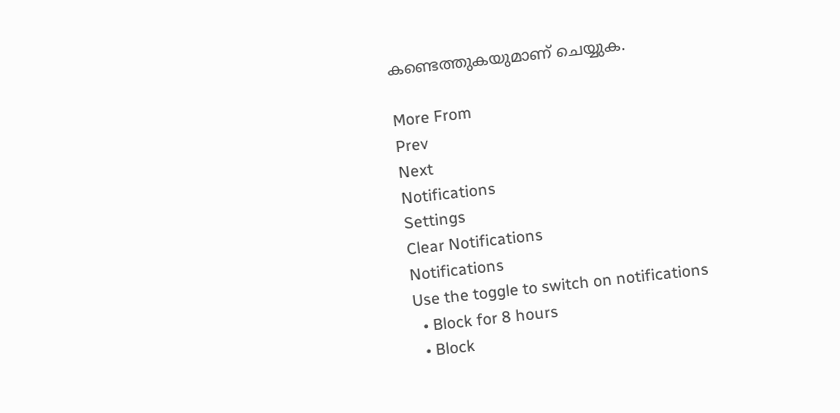കണ്ടെത്തുകയുമാണ് ചെയ്യുക.

More From
Prev
Next
Notifications
Settings
Clear Notifications
Notifications
Use the toggle to switch on notifications
  • Block for 8 hours
  • Block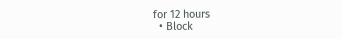for 12 hours
  • Block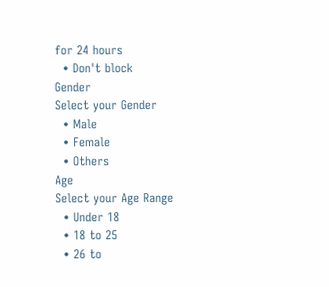for 24 hours
  • Don't block
Gender
Select your Gender
  • Male
  • Female
  • Others
Age
Select your Age Range
  • Under 18
  • 18 to 25
  • 26 to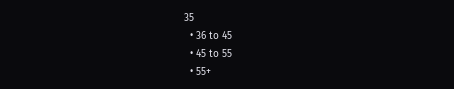35
  • 36 to 45
  • 45 to 55
  • 55+